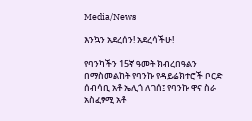Media/News

እንኳን አደረሰን! አደረሳችሁ!

የባንካችን 15ኛ ዓመት ክብረበዓልን በማስመልከት የባንኩ የዳይሬክተሮች ቦርድ ሰብሳቢ አቶ ኤሊጎ ለገሰ፤ የባንኩ ዋና ስራ አስፈፃሚ አቶ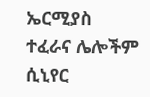ኤርሚያስ ተፈራና ሌሎችም ሲኒየር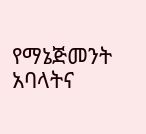የማኔጅመንት አባላትና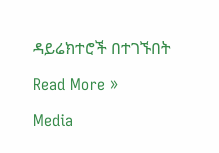ዳይሬክተሮች በተገኙበት

Read More »

Media